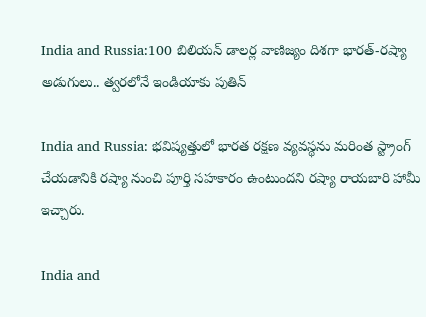India and Russia:100 బిలియన్ డాలర్ల వాణిజ్యం దిశగా భారత్-రష్యా అడుగులు.. త్వరలోనే ఇండియాకు పుతిన్

India and Russia: భవిష్యత్తులో భారత రక్షణ వ్యవస్థను మరింత స్ట్రాంగ్ చేయడానికి రష్యా నుంచి పూర్తి సహకారం ఉంటుందని రష్యా రాయబారి హామీ ఇచ్చారు.

India and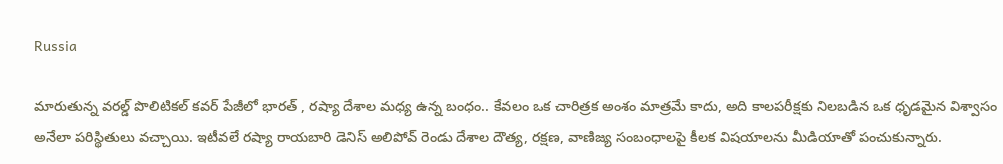Russia

మారుతున్న వరల్డ్ పొలిటికల్ కవర్ పేజీలో భారత్ , రష్యా దేశాల మధ్య ఉన్న బంధం.. కేవలం ఒక చారిత్రక అంశం మాత్రమే కాదు, అది కాలపరీక్షకు నిలబడిన ఒక ధృడమైన విశ్వాసం అనేలా పరిస్థితులు వచ్చాయి. ఇటీవలే రష్యా రాయబారి డెనిస్ అలిపోవ్ రెండు దేశాల దౌత్య, రక్షణ, వాణిజ్య సంబంధాలపై కీలక విషయాలను మీడియాతో పంచుకున్నారు.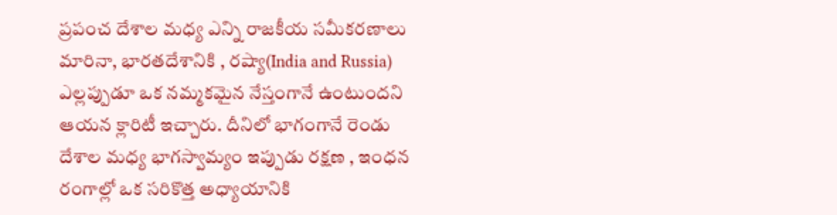ప్రపంచ దేశాల మధ్య ఎన్ని రాజకీయ సమీకరణాలు మారినా, భారతదేశానికి , రష్యా(India and Russia) ఎల్లప్పుడూ ఒక నమ్మకమైన నేస్తంగానే ఉంటుందని ఆయన క్లారిటీ ఇచ్చారు. దీనిలో భాగంగానే రెండు దేశాల మధ్య భాగస్వామ్యం ఇప్పుడు రక్షణ , ఇంధన రంగాల్లో ఒక సరికొత్త అధ్యాయానికి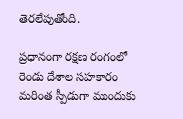తెరలేపుతోంది.

ప్రధానంగా రక్షణ రంగంలో రెండు దేశాల సహకారం మరింత స్పీడుగా ముందుకు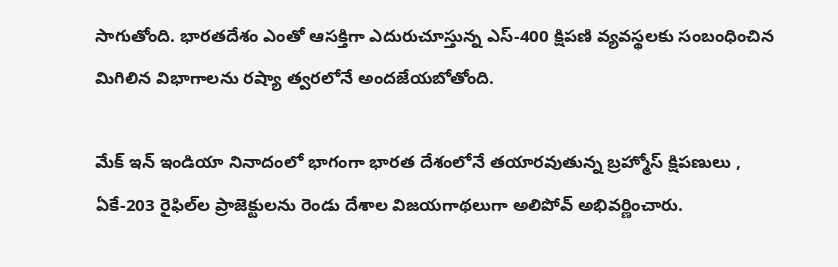సాగుతోంది. భారతదేశం ఎంతో ఆసక్తిగా ఎదురుచూస్తున్న ఎస్-400 క్షిపణి వ్యవస్థలకు సంబంధించిన మిగిలిన విభాగాలను రష్యా త్వరలోనే అందజేయబోతోంది.

మేక్ ఇన్ ఇండియా నినాదంలో భాగంగా భారత దేశంలోనే తయారవుతున్న బ్రహ్మోస్ క్షిపణులు , ఏకే-203 రైఫిల్‌ల ప్రాజెక్టులను రెండు దేశాల విజయగాథలుగా అలిపోవ్ అభివర్ణించారు.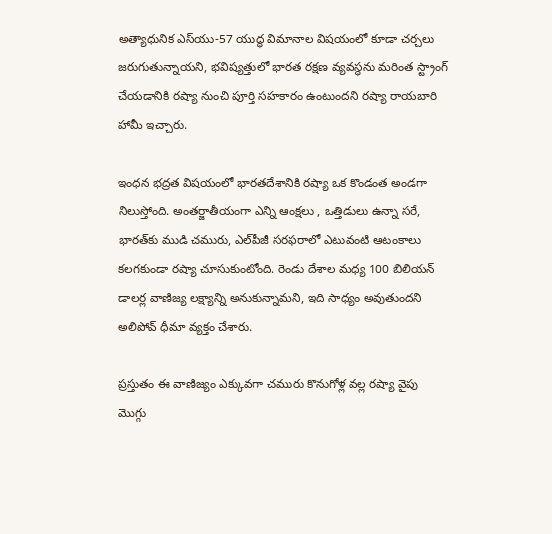అత్యాధునిక ఎస్‌యు-57 యుద్ధ విమానాల విషయంలో కూడా చర్చలు జరుగుతున్నాయని, భవిష్యత్తులో భారత రక్షణ వ్యవస్థను మరింత స్ట్రాంగ్ చేయడానికి రష్యా నుంచి పూర్తి సహకారం ఉంటుందని రష్యా రాయబారి హామీ ఇచ్చారు.

ఇంధన భద్రత విషయంలో భారతదేశానికి రష్యా ఒక కొండంత అండగా నిలుస్తోంది. అంతర్జాతీయంగా ఎన్ని ఆంక్షలు , ఒత్తిడులు ఉన్నా సరే, భారత్‌కు ముడి చమురు, ఎల్‌పీజీ సరఫరాలో ఎటువంటి ఆటంకాలు కలగకుండా రష్యా చూసుకుంటోంది. రెండు దేశాల మధ్య 100 బిలియన్ డాలర్ల వాణిజ్య లక్ష్యాన్ని అనుకున్నామని, ఇది సాధ్యం అవుతుందని అలిపోవ్ ధీమా వ్యక్తం చేశారు.

ప్రస్తుతం ఈ వాణిజ్యం ఎక్కువగా చమురు కొనుగోళ్ల వల్ల రష్యా వైపు మొగ్గు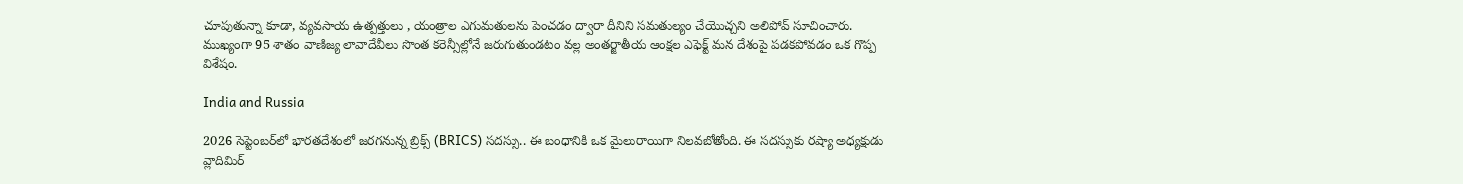చూపుతున్నా కూడా, వ్యవసాయ ఉత్పత్తులు , యంత్రాల ఎగుమతులను పెంచడం ద్వారా దీనిని సమతుల్యం చేయొచ్చని అలిపోవ్ సూచించారు. ముఖ్యంగా 95 శాతం వాణిజ్య లావాదేవీలు సొంత కరెన్సీల్లోనే జరుగుతుండటం వల్ల అంతర్జాతీయ ఆంక్షల ఎఫెక్ట్ మన దేశంపై పడకపోవడం ఒక గొప్ప విశేషం.

India and Russia

2026 సెప్టెంబర్‌లో భారతదేశంలో జరగనున్న బ్రిక్స్ (BRICS) సదస్సు.. ఈ బంధానికి ఒక మైలురాయిగా నిలవబోతోంది. ఈ సదస్సుకు రష్యా అధ్యక్షుడు వ్లాదిమిర్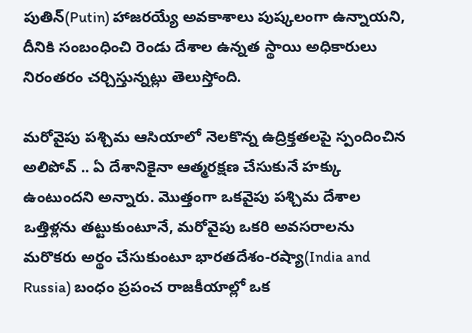పుతిన్(Putin) హాజరయ్యే అవకాశాలు పుష్కలంగా ఉన్నాయని, దీనికి సంబంధించి రెండు దేశాల ఉన్నత స్థాయి అధికారులు నిరంతరం చర్చిస్తున్నట్లు తెలుస్తోంది.

మరోవైపు పశ్చిమ ఆసియాలో నెలకొన్న ఉద్రిక్తతలపై స్పందించిన అలిపోవ్ .. ఏ దేశానికైనా ఆత్మరక్షణ చేసుకునే హక్కు ఉంటుందని అన్నారు. మొత్తంగా ఒకవైపు పశ్చిమ దేశాల ఒత్తిళ్లను తట్టుకుంటూనే, మరోవైపు ఒకరి అవసరాలను మరొకరు అర్థం చేసుకుంటూ భారతదేశం-రష్యా(India and Russia) బంధం ప్రపంచ రాజకీయాల్లో ఒక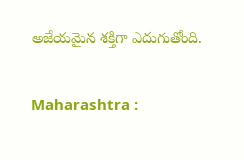అజేయమైన శక్తిగా ఎదుగుతోంది.

Maharashtra :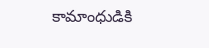కామాంధుడికి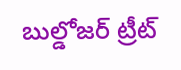బుల్డోజర్ ట్రీట్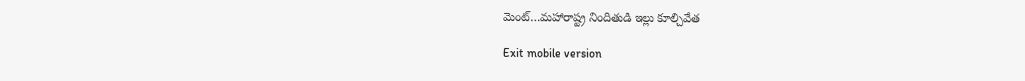మెంట్…మహారాష్ట్ర నిందితుడి ఇల్లు కూల్చివేత

Exit mobile version